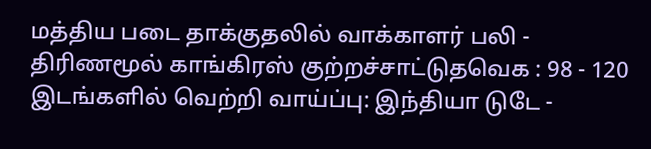மத்திய படை தாக்குதலில் வாக்காளர் பலி - திரிணமூல் காங்கிரஸ் குற்றச்சாட்டுதவெக : 98 - 120 இடங்களில் வெற்றி வாய்ப்பு: இந்தியா டுடே -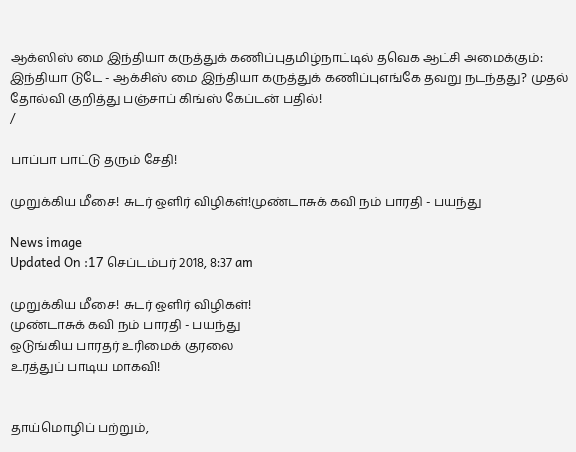ஆக்ஸிஸ் மை இந்தியா கருத்துக் கணிப்புதமிழ்நாட்டில் தவெக ஆட்சி அமைக்கும்: இந்தியா டுடே - ஆக்சிஸ் மை இந்தியா கருத்துக் கணிப்புஎங்கே தவறு நடந்தது? முதல் தோல்வி குறித்து பஞ்சாப் கிங்ஸ் கேப்டன் பதில்!
/

பாப்பா பாட்டு தரும் சேதி!

முறுக்கிய மீசை! சுடர் ஒளிர் விழிகள்!முண்டாசுக் கவி நம் பாரதி - பயந்து

News image
Updated On :17 செப்டம்பர் 2018, 8:37 am

முறுக்கிய மீசை! சுடர் ஒளிர் விழிகள்!
முண்டாசுக் கவி நம் பாரதி - பயந்து
ஒடுங்கிய பாரதர் உரிமைக் குரலை
உரத்துப் பாடிய மாகவி!


தாய்மொழிப் பற்றும்,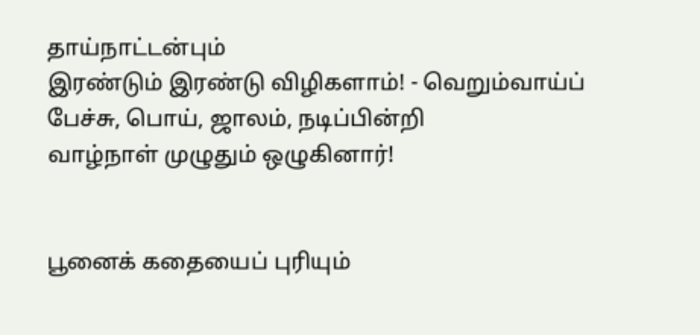தாய்நாட்டன்பும்
இரண்டும் இரண்டு விழிகளாம்! - வெறும்வாய்ப்
பேச்சு, பொய், ஜாலம், நடிப்பின்றி
வாழ்நாள் முழுதும் ஒழுகினார்!


பூனைக் கதையைப் புரியும்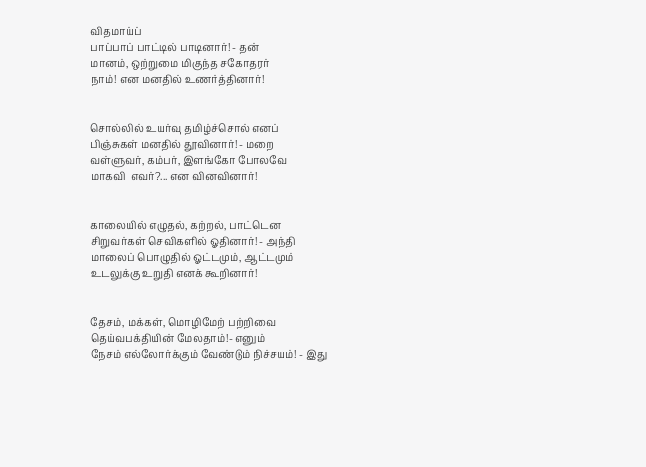விதமாய்ப்
பாப்பாப் பாட்டில் பாடினார்! - தன்
மானம், ஒற்றுமை மிகுந்த சகோதரர்
நாம்! என மனதில் உணர்த்தினார்!


சொல்லில் உயர்வு தமிழ்ச்சொல் எனப்
பிஞ்சுகள் மனதில் தூவினார்! - மறை
வள்ளுவர், கம்பர், இளங்கோ போலவே
மாகவி  எவர்?... என வினவினார்!


காலையில் எழுதல், கற்றல், பாட்டென
சிறுவர்கள் செவிகளில் ஓதினார்! - அந்தி
மாலைப் பொழுதில் ஓட்டமும், ஆட்டமும்
உடலுக்கு உறுதி எனக் கூறினார்!


தேசம், மக்கள், மொழிமேற் பற்றிவை
தெய்வபக்தியின் மேலதாம்!- எனும்
நேசம் எல்லோர்க்கும் வேண்டும் நிச்சயம்! - இது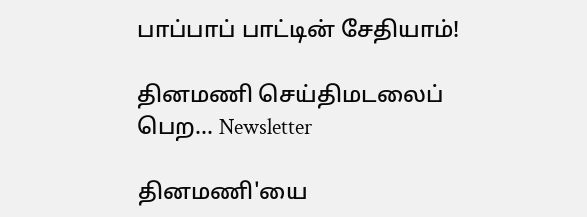பாப்பாப் பாட்டின் சேதியாம்!

தினமணி செய்திமடலைப் பெற... Newsletter

தினமணி'யை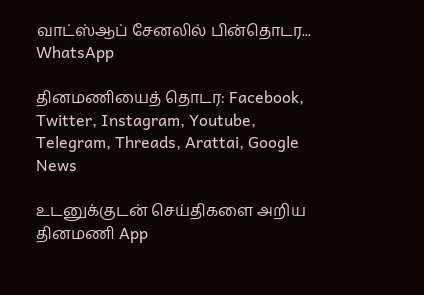வாட்ஸ்ஆப் சேனலில் பின்தொடர... WhatsApp

தினமணியைத் தொடர: Facebook, Twitter, Instagram, Youtube, Telegram, Threads, Arattai, Google News

உடனுக்குடன் செய்திகளை அறிய தினமணி App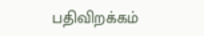பதிவிறக்கம்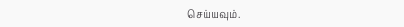செய்யவும்.